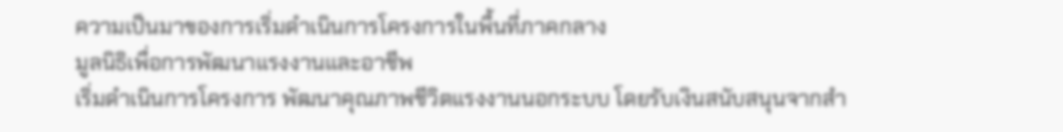ความเป็นมาของการเริ่มดำเนินการโครงการในพื้นที่ภาคกลาง
มูลนิธิเพื่อการพัฒนาแรงงานและอาชีพ
เริ่มดำเนินการโครงการ พัฒนาคุณภาพชีวิตแรงงานนอกระบบ โดยรับเงินสนับสนุนจากสำ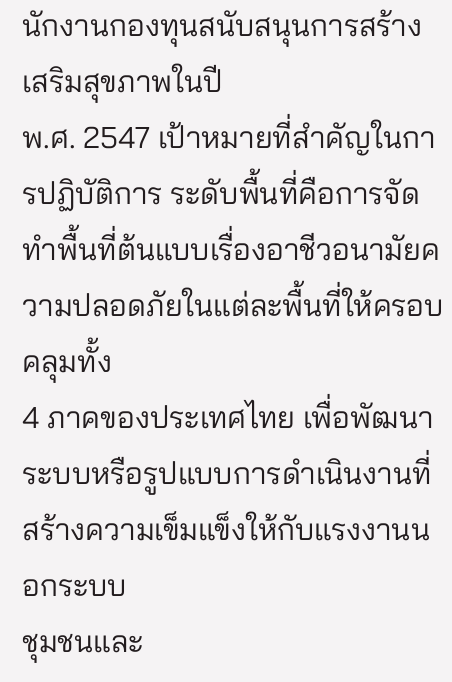นักงานกองทุนสนับสนุนการสร้างเสริมสุขภาพในปี
พ.ศ. 2547 เป้าหมายที่สำคัญในการปฏิบัติการ ระดับพื้นที่คือการจัดทำพื้นที่ต้นแบบเรื่องอาชีวอนามัยความปลอดภัยในแต่ละพื้นที่ให้ครอบคลุมทั้ง
4 ภาคของประเทศไทย เพื่อพัฒนาระบบหรือรูปแบบการดำเนินงานที่ สร้างความเข็มแข็งให้กับแรงงานนอกระบบ
ชุมชนและ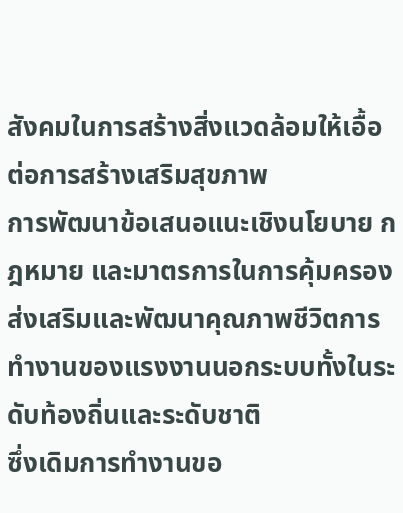สังคมในการสร้างสิ่งแวดล้อมให้เอื้อต่อการสร้างเสริมสุขภาพ
การพัฒนาข้อเสนอแนะเชิงนโยบาย กฎหมาย และมาตรการในการคุ้มครองส่งเสริมและพัฒนาคุณภาพชีวิตการทำงานของแรงงานนอกระบบทั้งในระดับท้องถิ่นและระดับชาติ
ซึ่งเดิมการทำงานขอ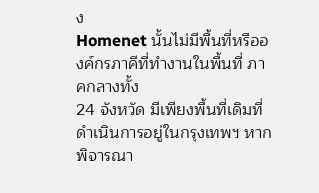ง
Homenet นั้นไม่มีพื้นที่หรือองค์กรภาคีที่ทำงานในพื้นที่ ภาคกลางทั้ง
24 จังหวัด มีเพียงพื้นที่เดิมที่ดำเนินการอยู่ในกรุงเทพฯ หากพิจารณา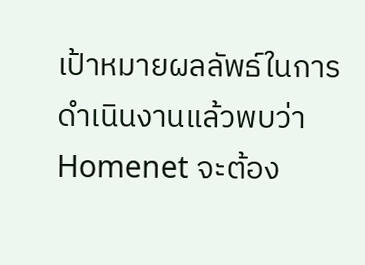เป้าหมายผลลัพธ์ในการดำเนินงานแล้วพบว่า
Homenet จะต้อง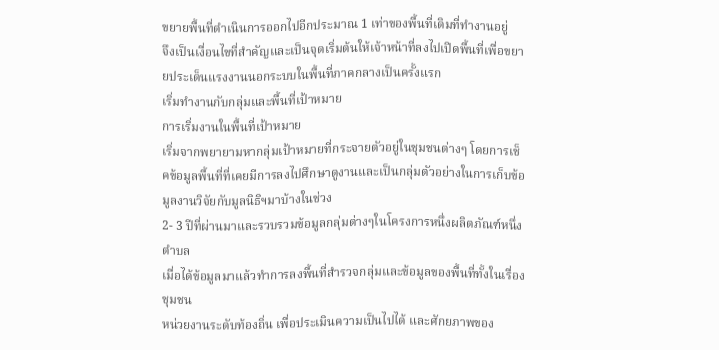ขยายพื้นที่ดำเนินการออกไปอีกประมาณ 1 เท่าของพื้นที่เดิมที่ทำงานอยู่
จึงเป็นเงื่อนไขที่สำคัญและเป็นจุดเริ่มต้นให้เจ้าหน้าที่ลงไปเปิดพื้นที่เพื่อขยายประเด็นแรงงานนอกระบบในพื้นที่ภาคกลางเป็นครั้งแรก
เริ่มทำงานกับกลุ่มและพื้นที่เป้าหมาย
การเริ่มงานในพื้นที่เป้าหมาย
เริ่มจากพยายามหากลุ่มเป้าหมายที่กระจายตัวอยู่ในชุมชนต่างๆ โดยการเช็คข้อมูลพื้นที่ที่เคยมีการลงไปศึกษาดูงานและเป็นกลุ่มตัวอย่างในการเก็บข้อมูลงานวิจัยกับมูลนิธิฯมาบ้างในช่วง
2- 3 ปีที่ผ่านมาและรวบรวมข้อมูลกลุ่มต่างๆในโครงการหนึ่งผลิตภัณฑ์หนึ่งตำบล
เมื่อได้ข้อมูลมาแล้วทำการลงพื้นที่สำรวจกลุ่มและข้อมูลของพื้นที่ทั้งในเรื่องชุมชน
หน่วยงานระดับท้องถิ่น เพื่อประเมินความเป็นไปได้ และศักยภาพของ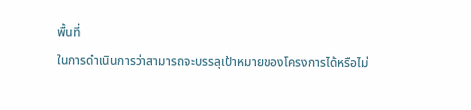พื้นที่
ในการดำเนินการว่าสามารถจะบรรลุเป้าหมายของโครงการได้หรือไม่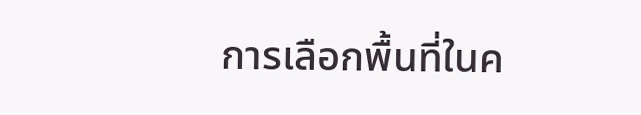การเลือกพื้นที่ในค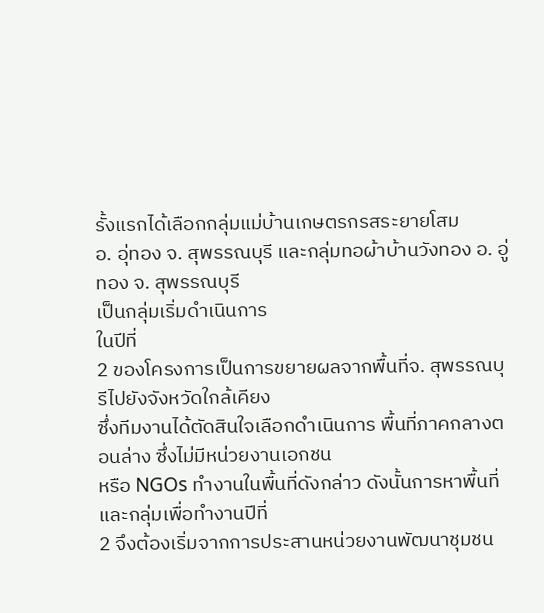รั้งแรกได้เลือกกลุ่มแม่บ้านเกษตรกรสระยายโสม
อ. อุ่ทอง จ. สุพรรณบุรี และกลุ่มทอผ้าบ้านวังทอง อ. อู่ทอง จ. สุพรรณบุรี
เป็นกลุ่มเริ่มดำเนินการ
ในปีที่
2 ของโครงการเป็นการขยายผลจากพื้นที่จ. สุพรรณบุรีไปยังจังหวัดใกล้เคียง
ซึ่งทีมงานได้ตัดสินใจเลือกดำเนินการ พื้นที่ภาคกลางตอนล่าง ซึ่งไม่มีหน่วยงานเอกชน
หรือ NGOs ทำงานในพื้นที่ดังกล่าว ดังนั้นการหาพื้นที่และกลุ่มเพื่อทำงานปีที่
2 จึงต้องเริ่มจากการประสานหน่วยงานพัฒนาชุมชน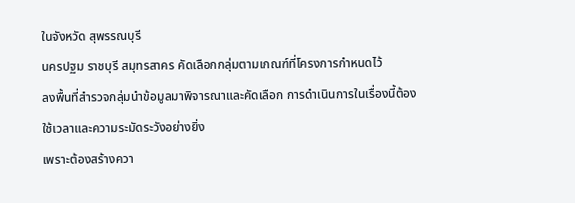ในจังหวัด สุพรรณบุรี
นครปฐม ราชบุรี สมุทรสาคร คัดเลือกกลุ่มตามเกณฑ์ที่โครงการกำหนดไว้
ลงพื้นที่สำรวจกลุ่มนำข้อมูลมาพิจารณาและคัดเลือก การดำเนินการในเรื่องนี้ต้องใช้เวลาและความระมัดระวังอย่างยิ่ง
เพราะต้องสร้างควา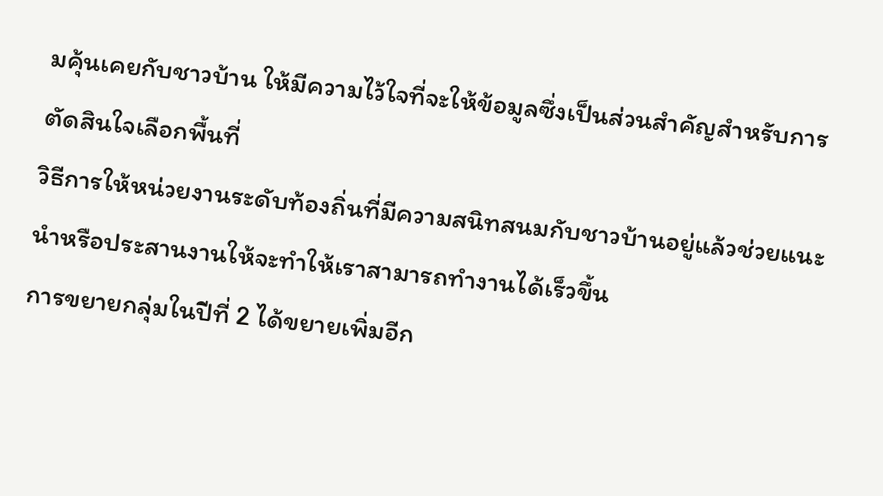มคุ้นเคยกับชาวบ้าน ให้มีความไว้ใจที่จะให้ข้อมูลซึ่งเป็นส่วนสำคัญสำหรับการตัดสินใจเลือกพื้นที่
วิธีการให้หน่วยงานระดับท้องถิ่นที่มีความสนิทสนมกับชาวบ้านอยู่แล้วช่วยแนะนำหรือประสานงานให้จะทำให้เราสามารถทำงานได้เร็วขึ้น
การขยายกลุ่มในปีที่ 2 ได้ขยายเพิ่มอีก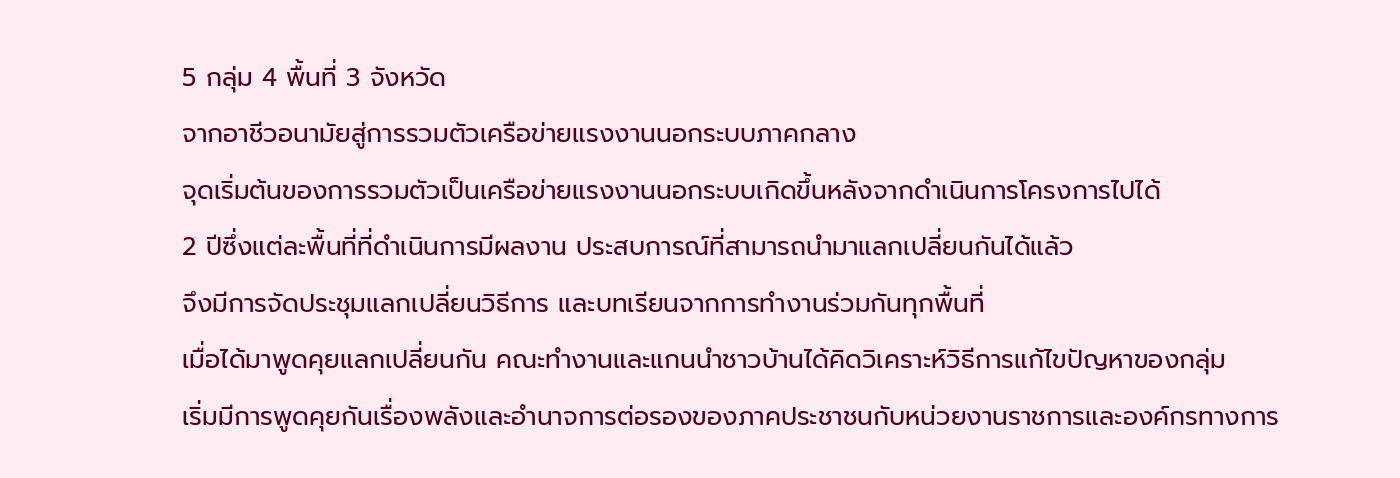5 กลุ่ม 4 พื้นที่ 3 จังหวัด
จากอาชีวอนามัยสู่การรวมตัวเครือข่ายแรงงานนอกระบบภาคกลาง
จุดเริ่มต้นของการรวมตัวเป็นเครือข่ายแรงงานนอกระบบเกิดขึ้นหลังจากดำเนินการโครงการไปได้
2 ปีซึ่งแต่ละพื้นที่ที่ดำเนินการมีผลงาน ประสบการณ์ที่สามารถนำมาแลกเปลี่ยนกันได้แล้ว
จึงมีการจัดประชุมแลกเปลี่ยนวิธีการ และบทเรียนจากการทำงานร่วมกันทุกพื้นที่
เมื่อได้มาพูดคุยแลกเปลี่ยนกัน คณะทำงานและแกนนำชาวบ้านได้คิดวิเคราะห์วิธีการแก้ไขปัญหาของกลุ่ม
เริ่มมีการพูดคุยกันเรื่องพลังและอำนาจการต่อรองของภาคประชาชนกับหน่วยงานราชการและองค์กรทางการ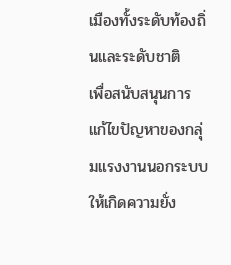เมืองทั้งระดับท้องถิ่นและระดับชาติ
เพื่อสนับสนุนการ แก้ไขปัญหาของกลุ่มแรงงานนอกระบบให้เกิดความยั่ง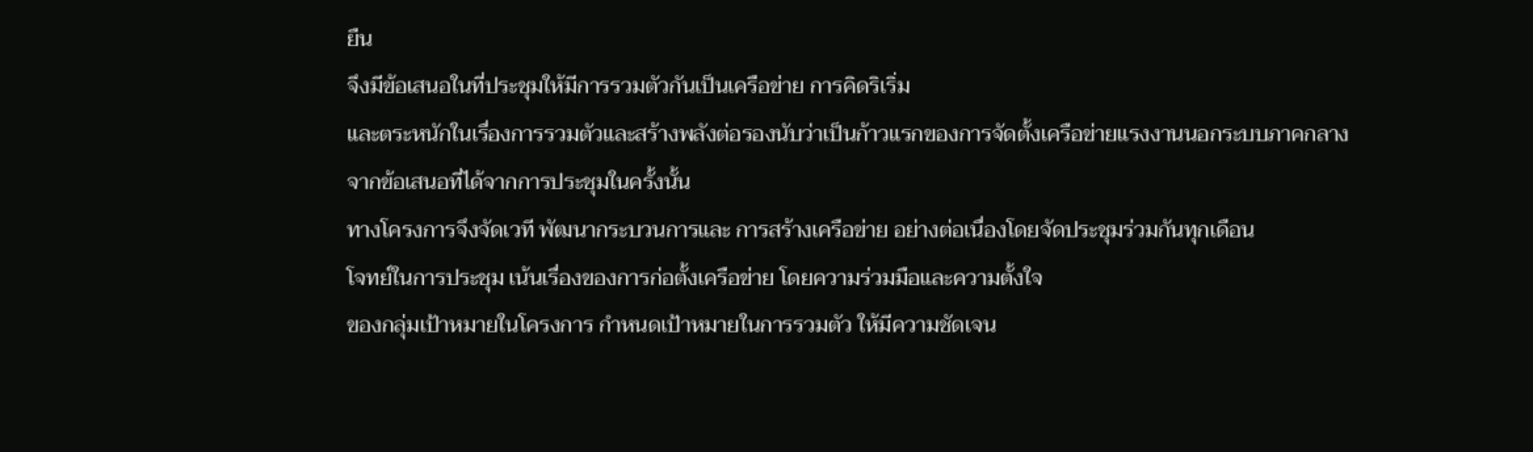ยืน
จึงมีข้อเสนอในที่ประชุมให้มีการรวมตัวกันเป็นเครือข่าย การคิดริเริ่ม
และตระหนักในเรื่องการรวมตัวและสร้างพลังต่อรองนับว่าเป็นก้าวแรกของการจัดตั้งเครือข่ายแรงงานนอกระบบภาคกลาง
จากข้อเสนอที่ได้จากการประชุมในครั้งนั้น
ทางโครงการจึงจัดเวที พัฒนากระบวนการและ การสร้างเครือข่าย อย่างต่อเนื่องโดยจัดประชุมร่วมกันทุกเดือน
โจทย์ในการประชุม เน้นเรื่องของการก่อตั้งเครือข่าย โดยความร่วมมือและความตั้งใจ
ของกลุ่มเป้าหมายในโครงการ กำหนดเป้าหมายในการรวมตัว ให้มีความชัดเจน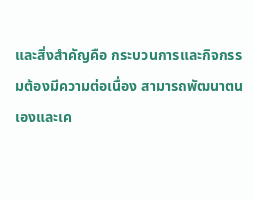และสิ่งสำคัญคือ กระบวนการและกิจกรรมต้องมีความต่อเนื่อง สามารถพัฒนาตนเองและเค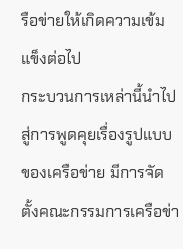รือข่ายให้เกิดความเข้มแข็งต่อไป
กระบวนการเหล่านี้นำไปสู่การพูดคุยเรื่องรูปแบบของเครือข่าย มีการจัดตั้งคณะกรรมการเครือข่า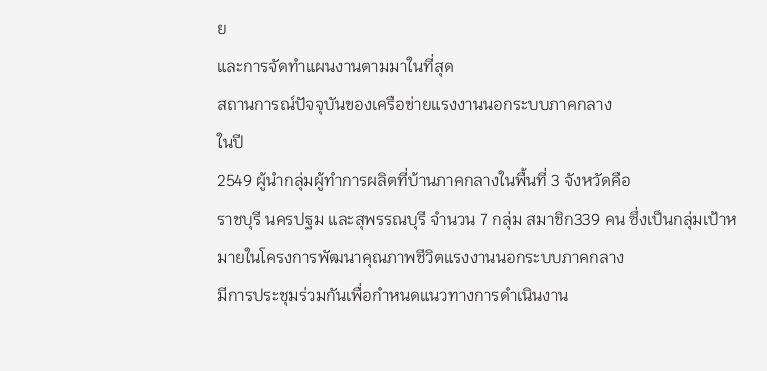ย
และการจัดทำแผนงานตามมาในที่สุด
สถานการณ์ปัจจุบันของเครือข่ายแรงงานนอกระบบภาคกลาง
ในปี
2549 ผู้นำกลุ่มผู้ทำการผลิตที่บ้านภาคกลางในพื้นที่ 3 จังหวัดคือ
ราชบุรี นครปฐม และสุพรรณบุรี จำนวน 7 กลุ่ม สมาชิก339 คน ซึ่งเป็นกลุ่มเป้าหมายในโครงการพัฒนาคุณภาพชีวิตแรงงานนอกระบบภาคกลาง
มีการประชุมร่วมกันเพื่อกำหนดแนวทางการดำเนินงาน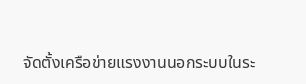จัดตั้งเครือข่ายแรงงานนอกระบบในระ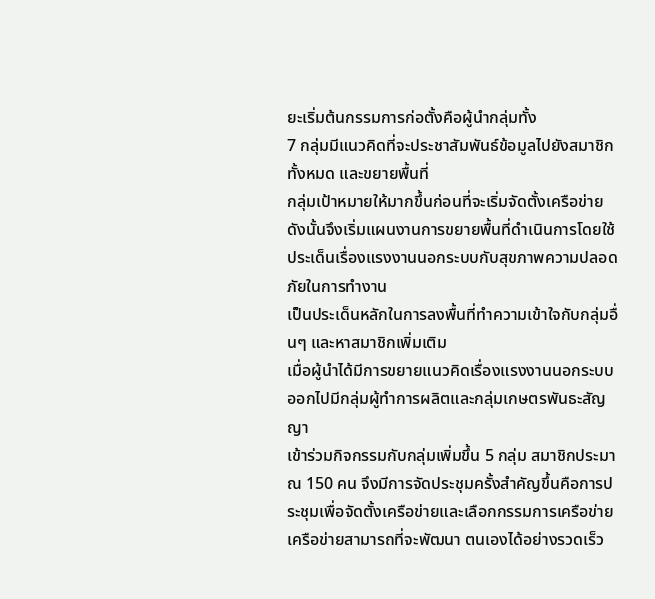ยะเริ่มต้นกรรมการก่อตั้งคือผู้นำกลุ่มทั้ง
7 กลุ่มมีแนวคิดที่จะประชาสัมพันธ์ข้อมูลไปยังสมาชิกทั้งหมด และขยายพื้นที่
กลุ่มเป้าหมายให้มากขึ้นก่อนที่จะเริ่มจัดตั้งเครือข่าย ดังนั้นจึงเริ่มแผนงานการขยายพื้นที่ดำเนินการโดยใช้ประเด็นเรื่องแรงงานนอกระบบกับสุขภาพความปลอดภัยในการทำงาน
เป็นประเด็นหลักในการลงพื้นที่ทำความเข้าใจกับกลุ่มอื่นๆ และหาสมาชิกเพิ่มเติม
เมื่อผู้นำได้มีการขยายแนวคิดเรื่องแรงงานนอกระบบออกไปมีกลุ่มผู้ทำการผลิตและกลุ่มเกษตรพันธะสัญญา
เข้าร่วมกิจกรรมกับกลุ่มเพิ่มขึ้น 5 กลุ่ม สมาชิกประมาณ 150 คน จึงมีการจัดประชุมครั้งสำคัญขึ้นคือการประชุมเพื่อจัดตั้งเครือข่ายและเลือกกรรมการเครือข่าย
เครือข่ายสามารถที่จะพัฒนา ตนเองได้อย่างรวดเร็ว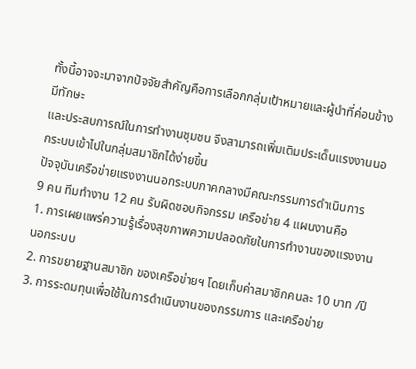ทั้งนี้อาจจะมาจากปัจจัยสำคัญคือการเลือกกลุ่มเป้าหมายและผู้นำที่ค่อนข้างมีทักษะ
และประสบการณ์ในการทำงานชุมชน จึงสามารถเพิ่มเติมประเด็นแรงงานนอกระบบเข้าไปในกลุ่มสมาชิกได้ง่ายขึ้น
ปัจจุบันเครือข่ายแรงงานนอกระบบภาคกลางมีคณะกรรมการดำเนินการ
9 คน ทีมทำงาน 12 คน รับผิดชอบกิจกรรม เครือข่าย 4 แผนงานคือ
1. การเผยแพร่ความรู้เรื่องสุขภาพความปลอดภัยในการทำงานของแรงงานนอกระบบ
2. การขยายฐานสมาชิก ของเครือข่ายฯ โดยเก็บค่าสมาชิกคนละ 10 บาท /ปี
3. การระดมทุนเพื่อใช้ในการดำเนินงานของกรรมการ และเครือข่าย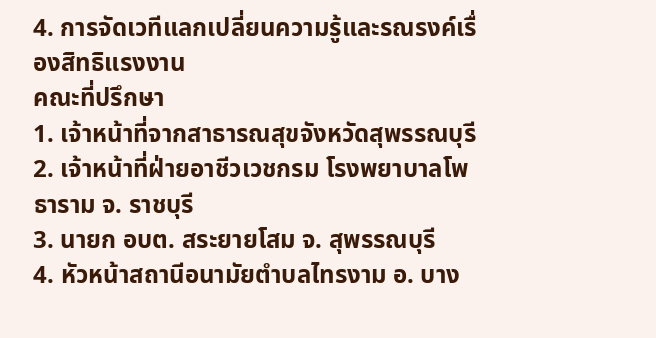4. การจัดเวทีแลกเปลี่ยนความรู้และรณรงค์เรื่องสิทธิแรงงาน
คณะที่ปรึกษา
1. เจ้าหน้าที่จากสาธารณสุขจังหวัดสุพรรณบุรี
2. เจ้าหน้าที่ฝ่ายอาชีวเวชกรม โรงพยาบาลโพธาราม จ. ราชบุรี
3. นายก อบต. สระยายโสม จ. สุพรรณบุรี
4. หัวหน้าสถานีอนามัยตำบลไทรงาม อ. บาง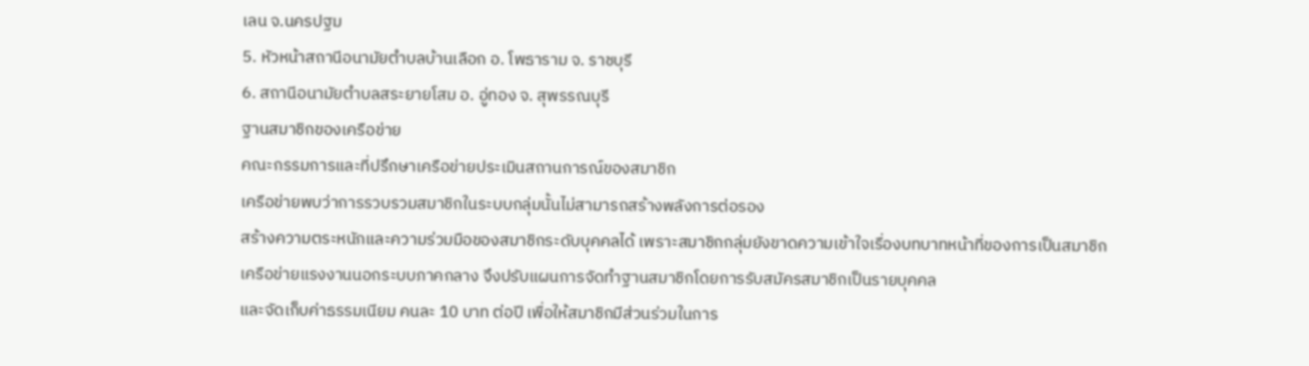เลน จ.นครปฐม
5. หัวหน้าสถานีอนามัยตำบลบ้านเลือก อ. โพธาราม จ. ราชบุรี
6. สถานีอนามัยตำบลสระยายโสม อ. อู่ทอง จ. สุพรรณบุรี
ฐานสมาชิกของเครือข่าย
คณะกรรมการและที่ปรึกษาเครือข่ายประเมินสถานการณ์ของสมาชิก
เครือข่ายพบว่าการรวบรวมสมาชิกในระบบกลุ่มนั้นไม่สามารถสร้างพลังการต่อรอง
สร้างความตระหนักและความร่วมมือของสมาชิกระดับบุคคลได้ เพราะสมาชิกกลุ่มยังขาดความเข้าใจเรื่องบทบาทหน้าที่ของการเป็นสมาชิก
เครือข่ายแรงงานนอกระบบภาคกลาง จึงปรับแผนการจัดทำฐานสมาชิกโดยการรับสมัครสมาชิกเป็นรายบุคคล
และจัดเก็บค่าธรรมเนียม คนละ 10 บาท ต่อปี เพื่อให้สมาชิกมีส่วนร่วมในการ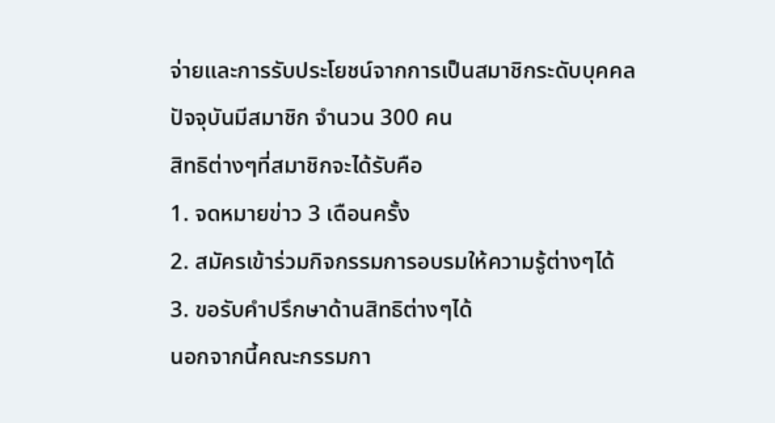จ่ายและการรับประโยชน์จากการเป็นสมาชิกระดับบุคคล
ปัจจุบันมีสมาชิก จำนวน 300 คน
สิทธิต่างๆที่สมาชิกจะได้รับคือ
1. จดหมายข่าว 3 เดือนครั้ง
2. สมัครเข้าร่วมกิจกรรมการอบรมให้ความรู้ต่างๆได้
3. ขอรับคำปรึกษาด้านสิทธิต่างๆได้
นอกจากนี้คณะกรรมกา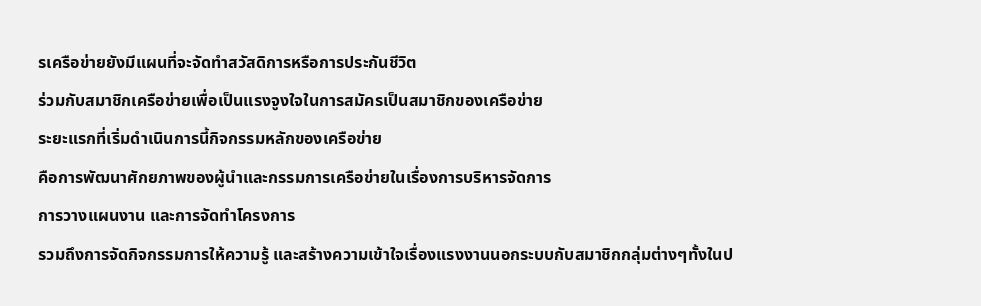รเครือข่ายยังมีแผนที่จะจัดทำสวัสดิการหรือการประกันชีวิต
ร่วมกับสมาชิกเครือข่ายเพื่อเป็นแรงจูงใจในการสมัครเป็นสมาชิกของเครือข่าย
ระยะแรกที่เริ่มดำเนินการนี้กิจกรรมหลักของเครือข่าย
คือการพัฒนาศักยภาพของผู้นำและกรรมการเครือข่ายในเรื่องการบริหารจัดการ
การวางแผนงาน และการจัดทำโครงการ
รวมถึงการจัดกิจกรรมการให้ความรู้ และสร้างความเข้าใจเรื่องแรงงานนอกระบบกับสมาชิกกลุ่มต่างๆทั้งในป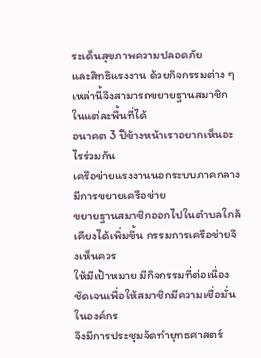ระเด็นสุขภาพความปลอดภัย
และสิทธิแรงงาน ด้วยกิจกรรมต่าง ๆ เหล่านี้จึงสามารถขยายฐานสมาชิกในแต่ละพื้นที่ได้
อนาคต 3 ปีข้างหน้าเราอยากเห็นอะไรร่วมกัน
เครือข่ายแรงงานนอกระบบภาคกลางมีการขยายเครือข่าย
ขยายฐานสมาชิกออกไปในตำบลใกล้เคียงได้เพิ่มขึ้น กรรมการเครือข่ายจึงเห็นควร
ให้มีเป้าหมาย มีกิจกรรมที่ต่อเนื่องชัดเจนเพื่อให้สมาชิกมีความเชื่อมั่นในองค์กร
จึงมีการประชุมจัดทำยุทธศาสตร์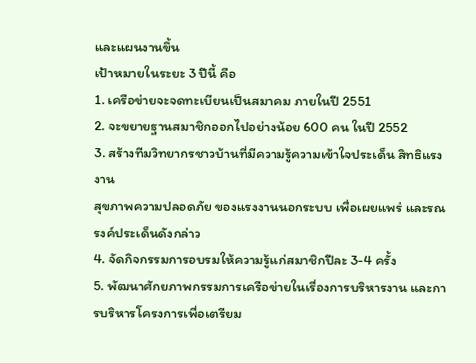และแผนงานขึ้น
เป้าหมายในระยะ 3 ปีนี้ คือ
1. เครือข่ายจะจดทะเบียนเป็นสมาคม ภายในปี 2551
2. จะขยายฐานสมาชิกออกไปอย่างน้อย 600 คน ในปี 2552
3. สร้างทีมวิทยากรชาวบ้านที่มีความรู้ความเข้าใจประเด็น สิทธิแรงงาน
สุขภาพความปลอดภัย ของแรงงานนอกระบบ เพื่อเผยแพร่ และรณรงค์ประเด็นดังกล่าว
4. จัดกิจกรรมการอบรมให้ความรู้แก่สมาชิกปีละ 3-4 ครั้ง
5. พัฒนาศักยภาพกรรมการเครือข่ายในเรื่องการบริหารงาน และการบริหารโครงการเพื่อเตรียม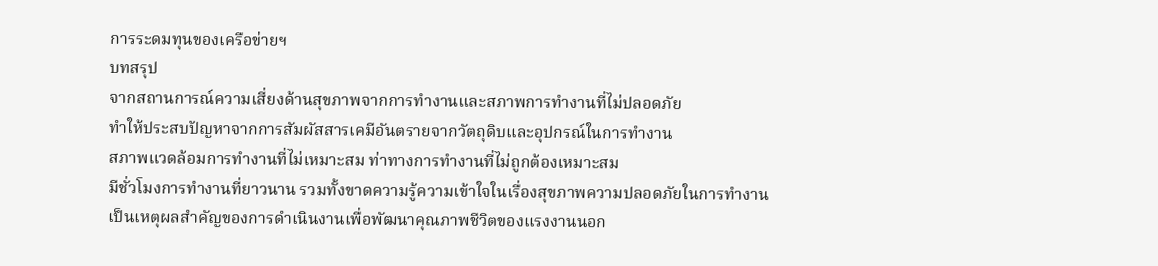การระดมทุนของเครือข่ายฯ
บทสรุป
จากสถานการณ์ความเสี่ยงด้านสุขภาพจากการทำงานและสภาพการทำงานที่ไม่ปลอดภัย
ทำให้ประสบปัญหาจากการสัมผัสสารเคมีอันตรายจากวัตถุดิบและอุปกรณ์ในการทำงาน
สภาพแวดล้อมการทำงานที่ไม่เหมาะสม ท่าทางการทำงานที่ไม่ถูกต้องเหมาะสม
มีชั่วโมงการทำงานที่ยาวนาน รวมทั้งขาดความรู้ความเข้าใจในเรื่องสุขภาพความปลอดภัยในการทำงาน
เป็นเหตุผลสำคัญของการดำเนินงานเพื่อพัฒนาคุณภาพชีวิตของแรงงานนอก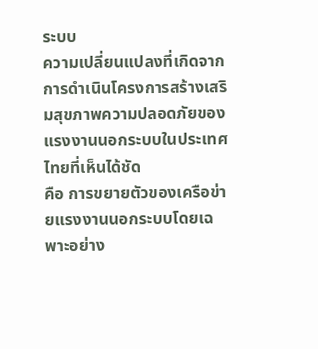ระบบ
ความเปลี่ยนแปลงที่เกิดจากการดำเนินโครงการสร้างเสริมสุขภาพความปลอดภัยของแรงงานนอกระบบในประเทศไทยที่เห็นได้ชัด
คือ การขยายตัวของเครือข่ายแรงงานนอกระบบโดยเฉพาะอย่าง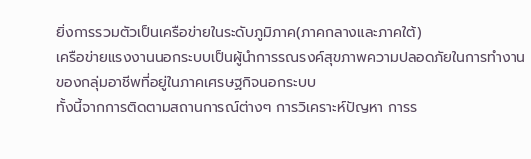ยิ่งการรวมตัวเป็นเครือข่ายในระดับภูมิภาค(ภาคกลางและภาคใต้)
เครือข่ายแรงงานนอกระบบเป็นผู้นำการรณรงค์สุขภาพความปลอดภัยในการทำงานของกลุ่มอาชีพที่อยู่ในภาคเศรษฐกิจนอกระบบ
ทั้งนี้จากการติดตามสถานการณ์ต่างๆ การวิเคราะห์ปัญหา การร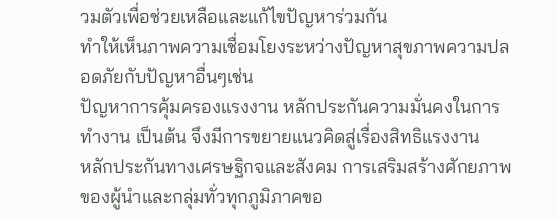วมตัวเพื่อช่วยเหลือและแก้ไขปัญหาร่วมกัน
ทำให้เห็นภาพความเชื่อมโยงระหว่างปัญหาสุขภาพความปลอดภัยกับปัญหาอื่นๆเช่น
ปัญหาการคุ้มครองแรงงาน หลักประกันความมั่นคงในการทำงาน เป็นต้น จึงมีการขยายแนวคิดสู่เรื่องสิทธิแรงงาน
หลักประกันทางเศรษฐิกจและสังคม การเสริมสร้างศักยภาพของผู้นำและกลุ่มทั่วทุกภูมิภาคขอ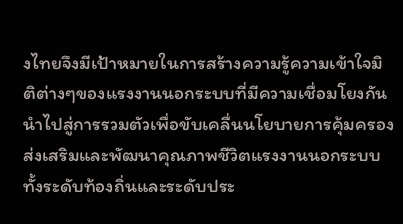งไทยจึงมีเป้าหมายในการสร้างความรู้ความเข้าใจมิติต่างๆของแรงงานนอกระบบที่มีความเชื่อมโยงกันนำไปสู่การรวมตัวเพื่อขับเคลื่นนโยบายการคุ้มครองส่งเสริมและพัฒนาคุณภาพชีวิตแรงงานนอกระบบทั้งระดับท้องถิ่นและระดับประ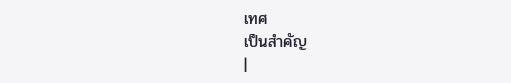เทศ
เป็นสำคัญ
|